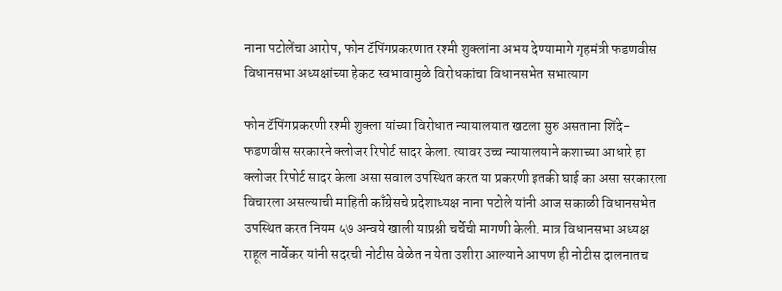नाना पटोलेंचा आरोप, फोन टॅपिंगप्रकरणात रश्मी शुक्लांना अभय देण्यामागे गृहमंत्री फडणवीस विधानसभा अध्यक्षांच्या हेकट स्वभावामुळे विरोधकांचा विधानसभेत सभात्याग

फोन टॅपिंगप्रकरणी रश्मी शुक्ला यांच्या विरोधात न्यायालयात खटला सुरु असताना शिंदे-फडणवीस सरकारने क्लोजर रिपोर्ट सादर केला. त्यावर उच्च न्यायालयाने कशाच्या आधारे हा क्लोजर रिपोर्ट सादर केला असा सवाल उपस्थित करत या प्रकरणी इतकी घाई का असा सरकारला विचारला असल्याची माहिती काँग्रेसचे प्रदेशाध्यक्ष नाना पटोले यांनी आज सकाळी विधानसभेत उपस्थित करत नियम ५७ अन्वये खाली याप्रश्नी चर्चेची मागणी केली. मात्र विधानसभा अध्यक्ष राहूल नार्वेकर यांनी सदरची नोटीस वेळेत न येता उशीरा आल्याने आपण ही नोटीस दालनातच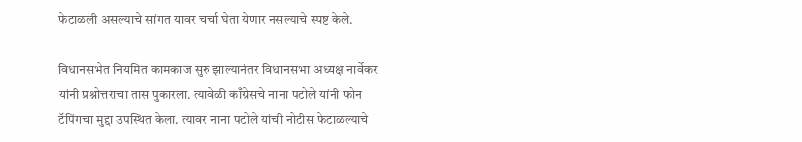फेटाळली असल्याचे सांगत यावर चर्चा घेता येणार नसल्याचे स्पष्ट केले.

विधानसभेत नियमित कामकाज सुरु झाल्यानंतर विधानसभा अध्यक्ष नार्वेकर यांनी प्रश्नोत्तराचा तास पुकारला. त्यावेळी काँग्रेसचे नाना पटोले यांनी फोन टॅपिंगचा मुद्दा उपस्थित केला. त्यावर नाना पटोले यांची नोटीस फेटाळल्याचे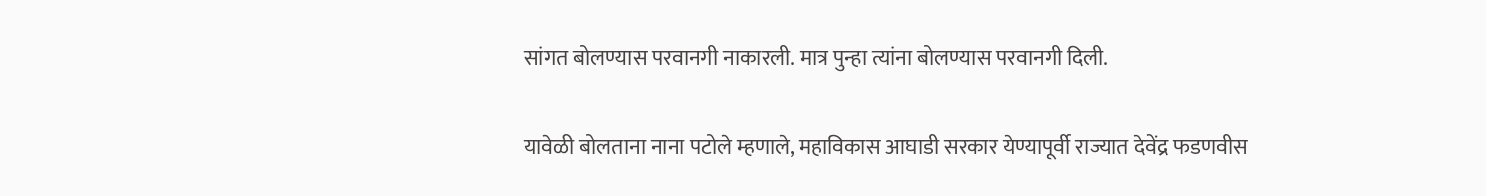सांगत बोलण्यास परवानगी नाकारली. मात्र पुन्हा त्यांना बोलण्यास परवानगी दिली.

यावेळी बोलताना नाना पटोले म्हणाले, महाविकास आघाडी सरकार येण्यापूर्वी राज्यात देवेंद्र फडणवीस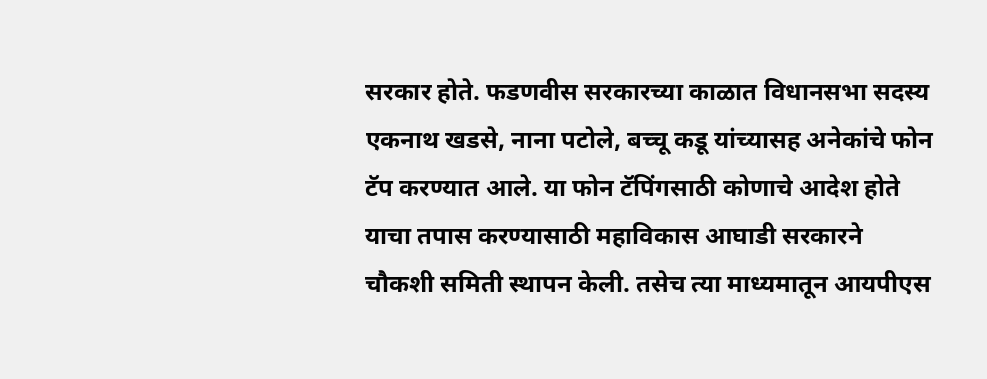सरकार होते. फडणवीस सरकारच्या काळात विधानसभा सदस्य एकनाथ खडसे, नाना पटोले, बच्चू कडू यांच्यासह अनेकांचे फोन टॅप करण्यात आले. या फोन टॅपिंगसाठी कोणाचे आदेश होते याचा तपास करण्यासाठी महाविकास आघाडी सरकारने चौकशी समिती स्थापन केली. तसेच त्या माध्यमातून आयपीएस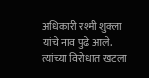अधिकारी रश्मी शुक्ला यांचे नाव पुढे आले. त्यांच्या विरोधात खटला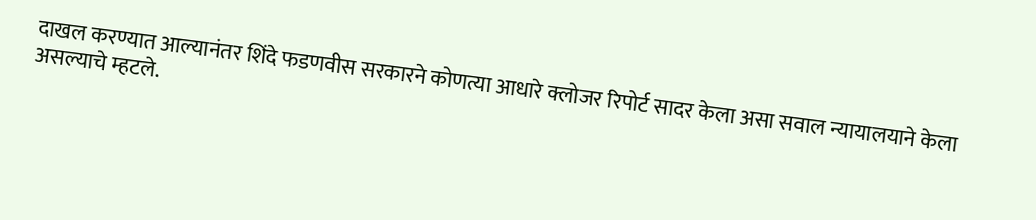दाखल करण्यात आल्यानंतर शिंदे फडणवीस सरकारने कोणत्या आधारे क्लोजर रिपोर्ट सादर केला असा सवाल न्यायालयाने केला असल्याचे म्हटले.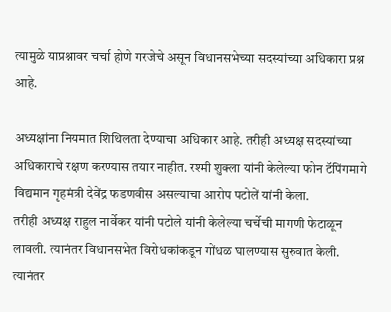त्यामुळे याप्रश्नावर चर्चा होणे गरजेचे असून विधानसभेच्या सदस्यांच्या अधिकारा प्रश्न आहे.

अध्यक्षांना नियमात शिथिलता देण्याचा अधिकार आहे. तरीही अध्यक्ष सदस्यांच्या अधिकाराचे रक्षण करण्यास तयार नाहीत. रश्मी शुक्ला यांनी केलेल्या फोन टॅपिंगमागे विद्यमान गृहमंत्री देवेंद्र फडणवीस असल्याचा आरोप पटोलें यांनी केला.
तरीही अध्यक्ष राहुल नार्वेकर यांनी पटोले यांनी केलेल्या चर्चेची मागणी फेटाळून लावली. त्यानंतर विधानसभेत विरोधकांकडून गोंधळ घालण्यास सुरुवात केली. त्यानंतर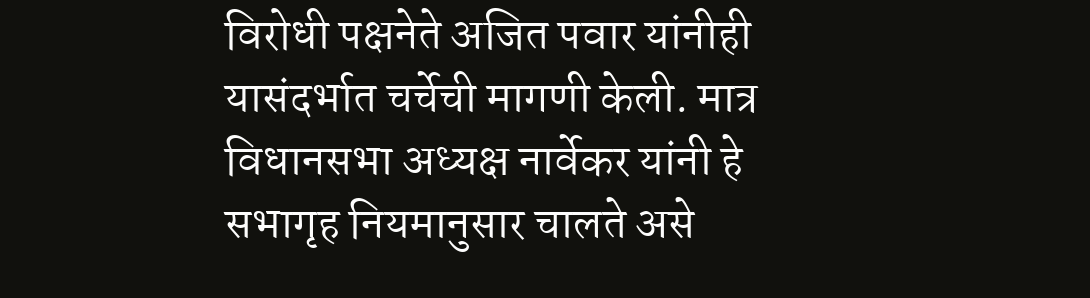विरोधी पक्षनेते अजित पवार यांनीही यासंदर्भात चर्चेची मागणी केली. मात्र विधानसभा अध्यक्ष नार्वेकर यांनी हे सभागृह नियमानुसार चालते असे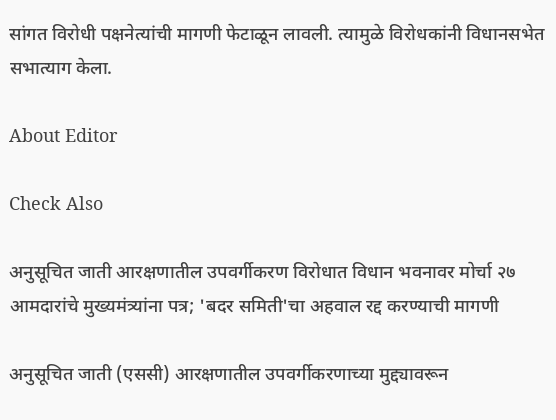सांगत विरोधी पक्षनेत्यांची मागणी फेटाळून लावली. त्यामुळे विरोधकांनी विधानसभेत सभात्याग केला.

About Editor

Check Also

अनुसूचित जाती आरक्षणातील उपवर्गीकरण विरोधात विधान भवनावर मोर्चा २७ आमदारांचे मुख्यमंत्र्यांना पत्र; 'बदर समिती'चा अहवाल रद्द करण्याची मागणी

अनुसूचित जाती (एससी) आरक्षणातील उपवर्गीकरणाच्या मुद्द्यावरून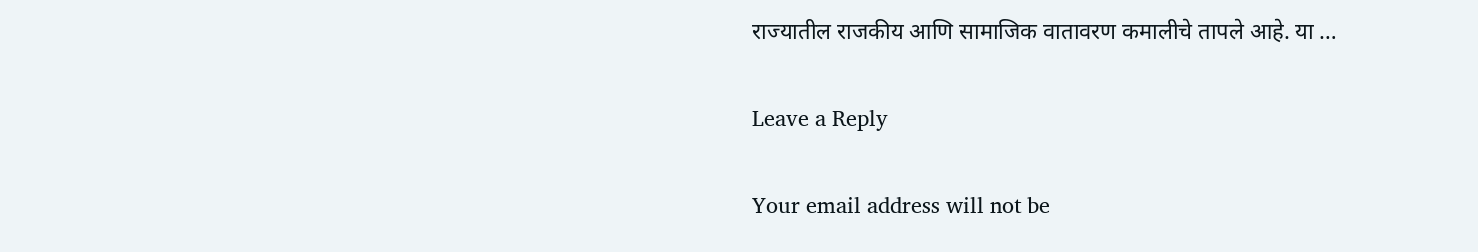राज्यातील राजकीय आणि सामाजिक वातावरण कमालीचे तापले आहे. या …

Leave a Reply

Your email address will not be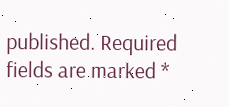published. Required fields are marked *